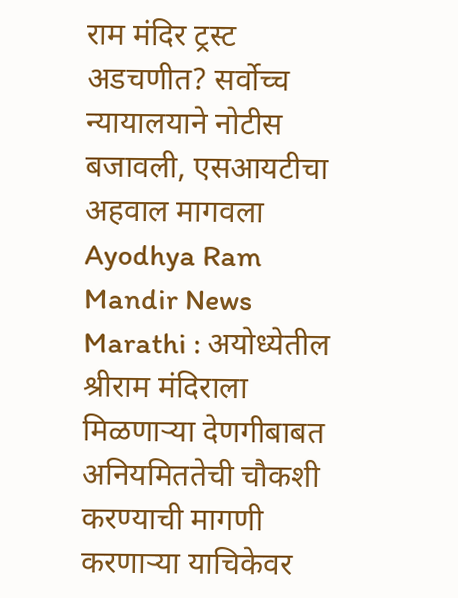राम मंदिर ट्रस्ट अडचणीत? सर्वोच्च न्यायालयाने नोटीस बजावली, एसआयटीचा अहवाल मागवला
Ayodhya Ram Mandir News Marathi : अयोध्येतील श्रीराम मंदिराला मिळणाऱ्या देणगीबाबत अनियमिततेची चौकशी करण्याची मागणी करणाऱ्या याचिकेवर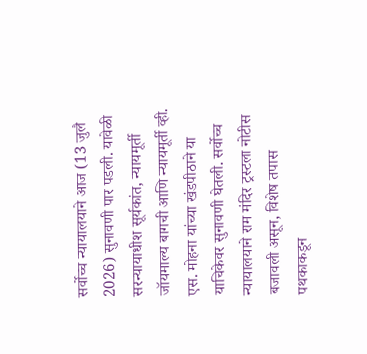सर्वोच्च न्यायालयाने आज (13 जुलै 2026) सुनावणी पार पडली. यावेळी सरन्यायाधीश सूर्यकांत, न्यायमूर्ती जॉयमाल्य बागची आणि न्यायमूर्ती व्ही. एस. मोहना यांच्या खंडपीठाने या याचिकेवर सुनावणी घेतली. सर्वोच्च न्यायालयाने राम मंदिर ट्रस्टला नोटीस बजावली असून, विशेष तपास पथकाकडून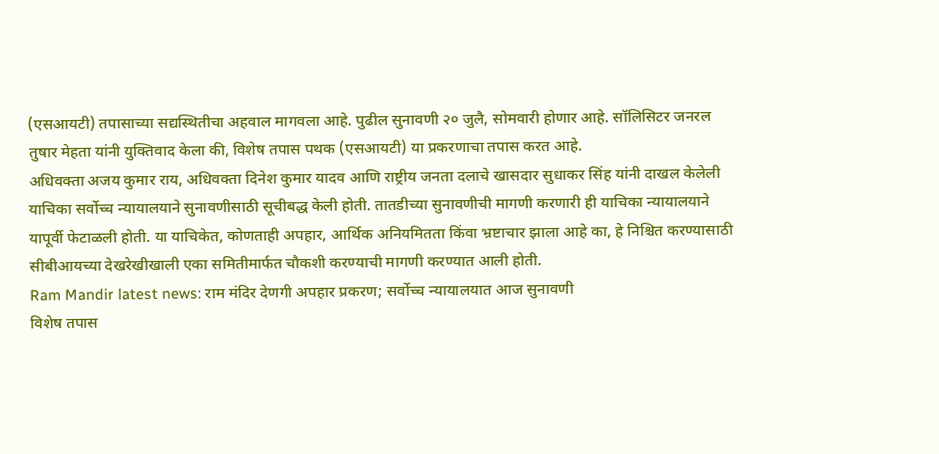(एसआयटी) तपासाच्या सद्यस्थितीचा अहवाल मागवला आहे. पुढील सुनावणी २० जुलै, सोमवारी होणार आहे. सॉलिसिटर जनरल तुषार मेहता यांनी युक्तिवाद केला की, विशेष तपास पथक (एसआयटी) या प्रकरणाचा तपास करत आहे.
अधिवक्ता अजय कुमार राय, अधिवक्ता दिनेश कुमार यादव आणि राष्ट्रीय जनता दलाचे खासदार सुधाकर सिंह यांनी दाखल केलेली याचिका सर्वोच्च न्यायालयाने सुनावणीसाठी सूचीबद्ध केली होती. तातडीच्या सुनावणीची मागणी करणारी ही याचिका न्यायालयाने यापूर्वी फेटाळली होती. या याचिकेत, कोणताही अपहार, आर्थिक अनियमितता किंवा भ्रष्टाचार झाला आहे का, हे निश्चित करण्यासाठी सीबीआयच्या देखरेखीखाली एका समितीमार्फत चौकशी करण्याची मागणी करण्यात आली होती.
Ram Mandir latest news: राम मंदिर देणगी अपहार प्रकरण; सर्वोच्च न्यायालयात आज सुनावणी
विशेष तपास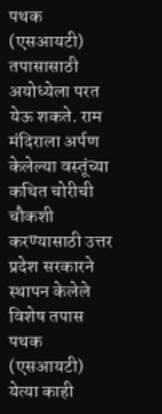पथक (एसआयटी) तपासासाठी अयोध्येला परत येऊ शकते. राम मंदिराला अर्पण केलेल्या वस्तूंच्या कथित चोरीची चौकशी करण्यासाठी उत्तर प्रदेश सरकारने स्थापन केलेले विशेष तपास पथक (एसआयटी) येत्या काही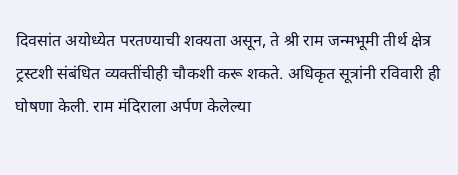दिवसांत अयोध्येत परतण्याची शक्यता असून, ते श्री राम जन्मभूमी तीर्थ क्षेत्र ट्रस्टशी संबंधित व्यक्तींचीही चौकशी करू शकते. अधिकृत सूत्रांनी रविवारी ही घोषणा केली. राम मंदिराला अर्पण केलेल्या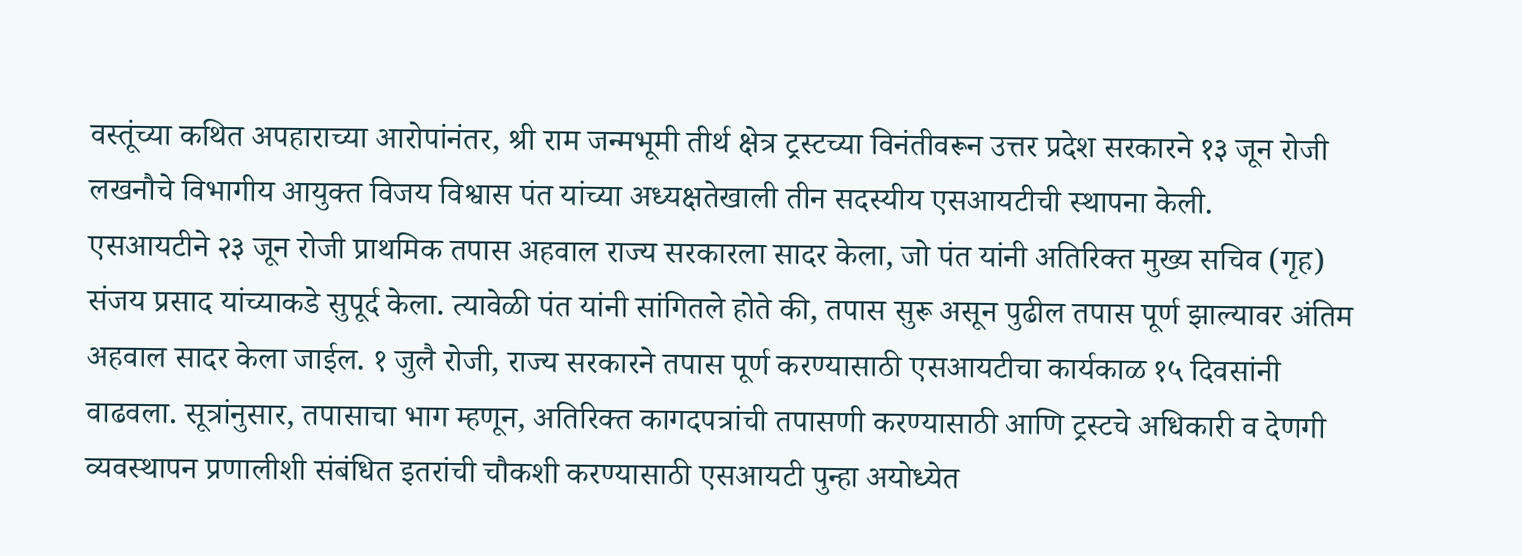वस्तूंच्या कथित अपहाराच्या आरोपांनंतर, श्री राम जन्मभूमी तीर्थ क्षेत्र ट्रस्टच्या विनंतीवरून उत्तर प्रदेश सरकारने १३ जून रोजी लखनौचे विभागीय आयुक्त विजय विश्वास पंत यांच्या अध्यक्षतेखाली तीन सदस्यीय एसआयटीची स्थापना केली.
एसआयटीने २३ जून रोजी प्राथमिक तपास अहवाल राज्य सरकारला सादर केला, जो पंत यांनी अतिरिक्त मुख्य सचिव (गृह) संजय प्रसाद यांच्याकडे सुपूर्द केला. त्यावेळी पंत यांनी सांगितले होते की, तपास सुरू असून पुढील तपास पूर्ण झाल्यावर अंतिम अहवाल सादर केला जाईल. १ जुलै रोजी, राज्य सरकारने तपास पूर्ण करण्यासाठी एसआयटीचा कार्यकाळ १५ दिवसांनी वाढवला. सूत्रांनुसार, तपासाचा भाग म्हणून, अतिरिक्त कागदपत्रांची तपासणी करण्यासाठी आणि ट्रस्टचे अधिकारी व देणगी व्यवस्थापन प्रणालीशी संबंधित इतरांची चौकशी करण्यासाठी एसआयटी पुन्हा अयोध्येत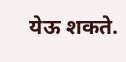येऊ शकते.